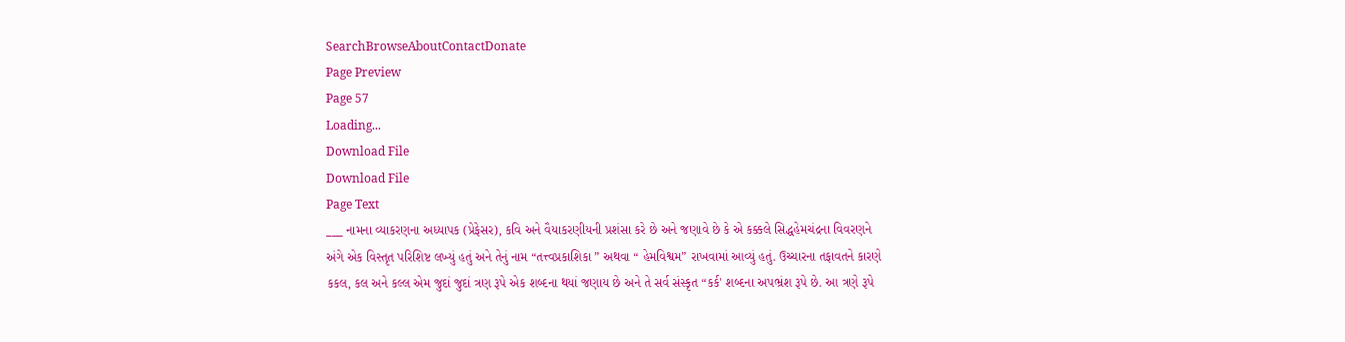SearchBrowseAboutContactDonate
Page Preview
Page 57
Loading...
Download File
Download File
Page Text
___ નામના વ્યાકરણના અધ્યાપક (પ્રેફેસર), કવિ અને વૈયાકરણીયની પ્રશંસા કરે છે અને જણાવે છે કે એ કક્કલે સિદ્ધહેમચંદ્રના વિવરણને અંગે એક વિસ્તૃત પરિશિષ્ટ લખ્યું હતું અને તેનું નામ “તત્ત્વપ્રકાશિકા ” અથવા “ હેમવિશ્વમ” રાખવામાં આવ્યું હતું. ઉચ્ચારના તફાવતને કારણે કકલ, કલ અને કલ્લ એમ જુદાં જુદાં ત્રણ રૂપે એક શબ્દના થયાં જણાય છે અને તે સર્વ સંસ્કૃત “કર્ક' શબ્દના અપભ્રંશ રૂપે છે. આ ત્રણે રૂપે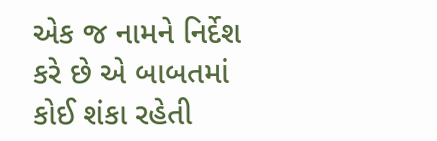એક જ નામને નિર્દેશ કરે છે એ બાબતમાં કોઈ શંકા રહેતી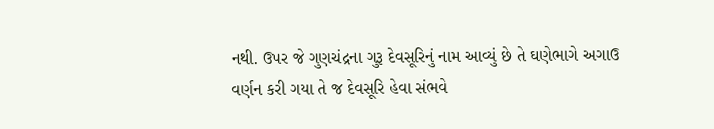નથી. ઉપર જે ગુણચંદ્રના ગુરૂ દેવસૂરિનું નામ આવ્યું છે તે ઘણેભાગે અગાઉ વર્ણન કરી ગયા તે જ દેવસૂરિ હેવા સંભવે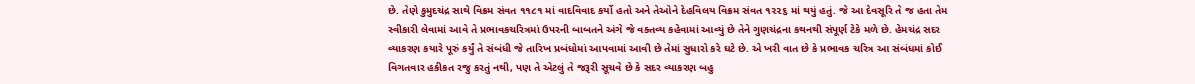છે. તેણે કુમુદચંદ્ર સાથે વિક્રમ સંવત ૧૧૮૧ માં વાદવિવાદ કર્યો હતો અને તેઓને દેહવિલય વિક્રમ સંવત ૧૨૨૬ માં થયું હતું. જે આ દેવસૂરિ તે જ હતા તેમ સ્વીકારી લેવામાં આવે તે પ્રભાવકચરિત્રમાં ઉપરની બાબતને અંગે જે વક્તવ્ય કહેવામાં આવ્યું છે તેને ગુણચંદ્રના કથનથી સંપૂર્ણ ટેકે મળે છે. હેમચંદ્ર સદર વ્યાકરણ કયારે પૂરું કર્યું તે સંબંધી જે તારિખ પ્રબંધોમાં આપવામાં આવી છે તેમાં સુધારો કરે ઘટે છે. એ ખરી વાત છે કે પ્રભાવક ચરિત્ર આ સંબંધમાં કોઈ વિગતવાર હકીકત રજુ કરતું નથી, પણ તે એટલું તે જરૂરી સૂચવે છે કે સદર વ્યાકરણ બહુ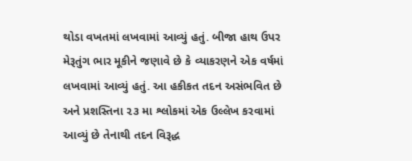થોડા વખતમાં લખવામાં આવ્યું હતું. બીજા હાથ ઉપર મેરૂતુંગ ભાર મૂકીને જણાવે છે કે વ્યાકરણને એક વર્ષમાં લખવામાં આવ્યું હતું. આ હકીકત તદન અસંભવિત છે અને પ્રશસ્તિના ૨૩ મા શ્લોકમાં એક ઉલ્લેખ કરવામાં આવ્યું છે તેનાથી તદન વિરૂદ્ધ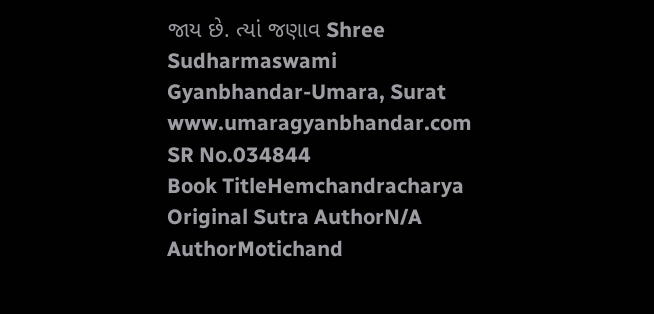જાય છે. ત્યાં જણાવ Shree Sudharmaswami Gyanbhandar-Umara, Surat www.umaragyanbhandar.com
SR No.034844
Book TitleHemchandracharya
Original Sutra AuthorN/A
AuthorMotichand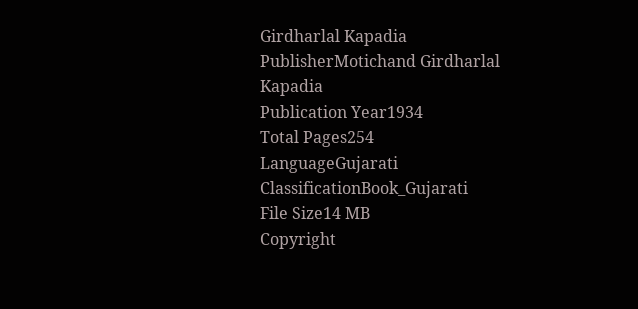Girdharlal Kapadia
PublisherMotichand Girdharlal Kapadia
Publication Year1934
Total Pages254
LanguageGujarati
ClassificationBook_Gujarati
File Size14 MB
Copyright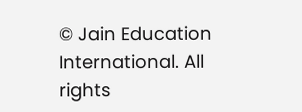© Jain Education International. All rights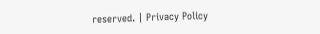reserved. | Privacy Policy